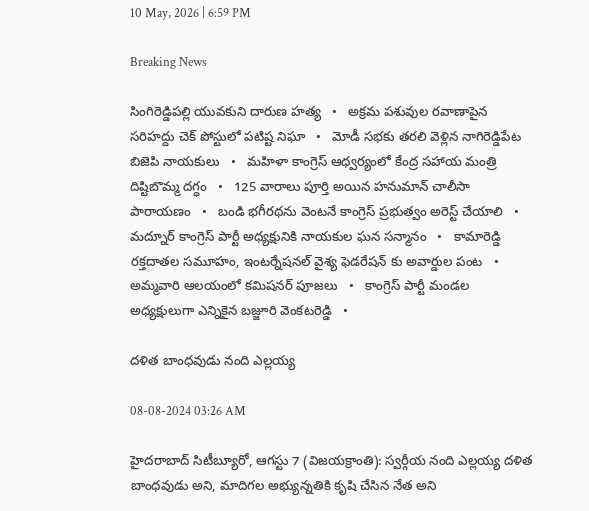10 May, 2026 | 6:59 PM

Breaking News

సింగిరెడ్డిపల్లి యువకుని దారుణ హత్య   •   అక్రమ పశువుల రవాణాపైన సరిహద్దు చెక్ పోస్టులో పటిష్ట నిఘా   •   మోడీ సభకు తరలి వెళ్లిన నాగిరెడ్డిపేట బిజెపి నాయకులు   •   మహిళా కాంగ్రెస్ ఆధ్వర్యంలో కేంద్ర సహాయ మంత్రి దిష్టిబొమ్మ దగ్ధం   •   125 వారాలు పూర్తి అయిన హనుమాన్ చాలీసా పారాయణం   •   బండి భగీరథను వెంటనే కాంగ్రెస్ ప్రభుత్వం అరెస్ట్ చేయాలి   •   మద్నూర్ కాంగ్రెస్ పార్టీ అధ్యక్షునికి నాయకుల ఘన సన్మానం   •   కామారెడ్డి రక్తదాతల సమూహం, ఇంటర్నేషనల్ వైశ్య ఫెడరేషన్ కు అవార్డుల పంట   •   అమ్మవారి ఆలయంలో కమిషనర్ పూజలు   •   కాంగ్రెస్ పార్టీ మండల అధ్యక్షులుగా ఎన్నికైన బజ్జూరి వెంకటరెడ్డి   •

దళిత బాంధవుడు నంది ఎల్లయ్య

08-08-2024 03:26 AM

హైదరాబాద్ సిటీబ్యూరో, ఆగస్టు 7 (విజయక్రాంతి): స్వర్గీయ నంది ఎల్లయ్య దళిత బాంధవుడు అని, మాదిగల అభ్యున్నతికి కృషి చేసిన నేత అని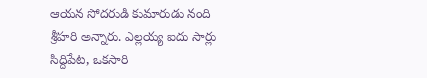ఆయన సోదరుడి కుమారుడు నంది శ్రీహరి అన్నారు. ఎల్లయ్య ఐదు సార్లు సిద్దిపేట, ఒకసారి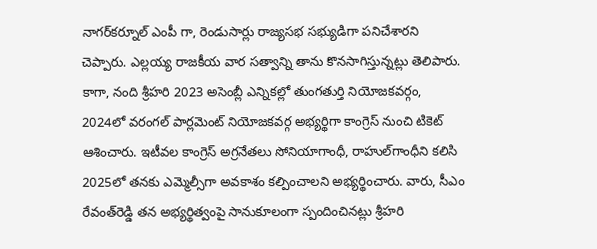నాగర్‌కర్నూల్ ఎంపీ గా, రెండుసార్లు రాజ్యసభ సభ్యుడిగా పనిచేశారని చెప్పారు. ఎల్లయ్య రాజకీయ వార సత్వాన్ని తాను కొనసాగిస్తున్నట్లు తెలిపారు. కాగా, నంది శ్రీహరి 2023 అసెంబ్లీ ఎన్నికల్లో తుంగతుర్తి నియోజకవర్గం, 2024లో వరంగల్ పార్లమెంట్ నియోజకవర్గ అభ్యర్థిగా కాంగ్రెస్ నుంచి టికెట్ ఆశించారు. ఇటీవల కాంగ్రెస్ అగ్రనేతలు సోనియాగాంధీ, రాహుల్‌గాంధీని కలిసి 2025లో తనకు ఎమ్మెల్సీగా అవకాశం కల్పించాలని అభ్యర్థించారు. వారు, సీఎం రేవంత్‌రెడ్డి తన అభ్యర్థిత్వంపై సానుకూలంగా స్పందించినట్లు శ్రీహరి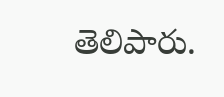తెలిపారు.